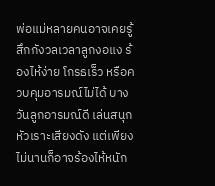พ่อแม่หลายคนอาจเคยรู้สึกกังวลเวลาลูกงอแง ร้องไห้ง่าย โกรธเร็ว หรือควบคุมอารมณ์ไม่ได้ บางวันลูกอารมณ์ดี เล่นสนุก หัวเราะเสียงดัง แต่เพียงไม่นานก็อาจร้องไห้หนัก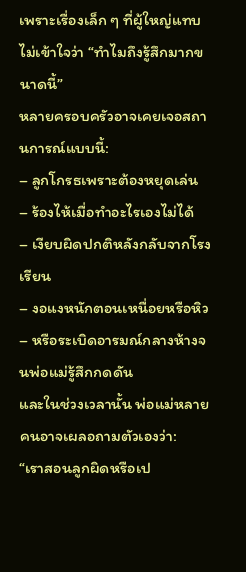เพราะเรื่องเล็ก ๆ ที่ผู้ใหญ่แทบไม่เข้าใจว่า “ทำไมถึงรู้สึกมากขนาดนี้”
หลายครอบครัวอาจเคยเจอสถานการณ์แบบนี้:
– ลูกโกรธเพราะต้องหยุดเล่น
– ร้องไห้เมื่อทำอะไรเองไม่ได้
– เงียบผิดปกติหลังกลับจากโรงเรียน
– งอแงหนักตอนเหนื่อยหรือหิว
– หรือระเบิดอารมณ์กลางห้างจนพ่อแม่รู้สึกกดดัน
และในช่วงเวลานั้น พ่อแม่หลายคนอาจเผลอถามตัวเองว่า:
“เราสอนลูกผิดหรือเป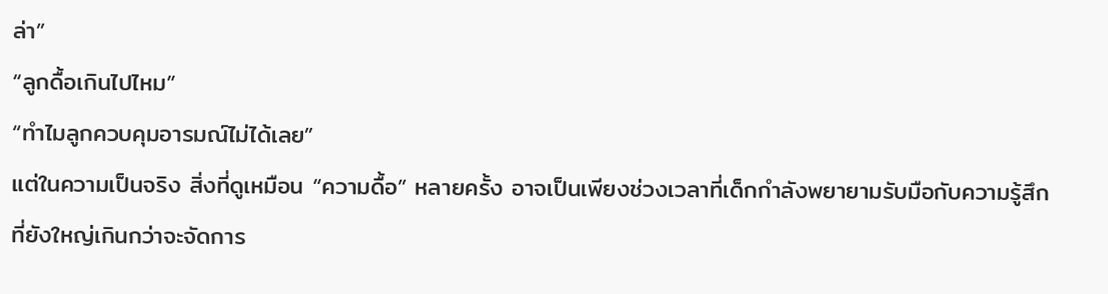ล่า”
“ลูกดื้อเกินไปไหม”
“ทำไมลูกควบคุมอารมณ์ไม่ได้เลย”
แต่ในความเป็นจริง สิ่งที่ดูเหมือน “ความดื้อ” หลายครั้ง อาจเป็นเพียงช่วงเวลาที่เด็กกำลังพยายามรับมือกับความรู้สึกที่ยังใหญ่เกินกว่าจะจัดการ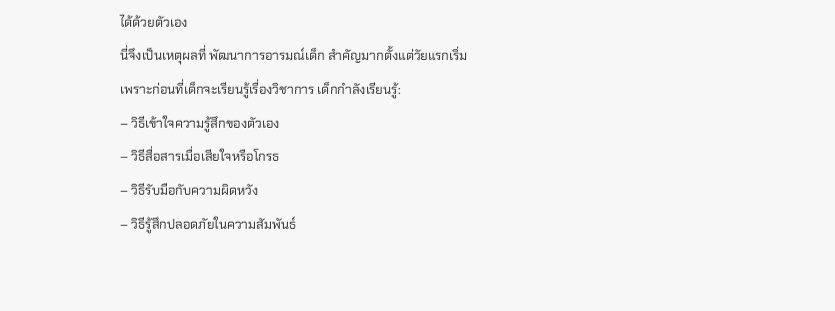ได้ด้วยตัวเอง
นี่จึงเป็นเหตุผลที่ พัฒนาการอารมณ์เด็ก สำคัญมากตั้งแต่วัยแรกเริ่ม
เพราะก่อนที่เด็กจะเรียนรู้เรื่องวิชาการ เด็กกำลังเรียนรู้:
– วิธีเข้าใจความรู้สึกของตัวเอง
– วิธีสื่อสารเมื่อเสียใจหรือโกรธ
– วิธีรับมือกับความผิดหวัง
– วิธีรู้สึกปลอดภัยในความสัมพันธ์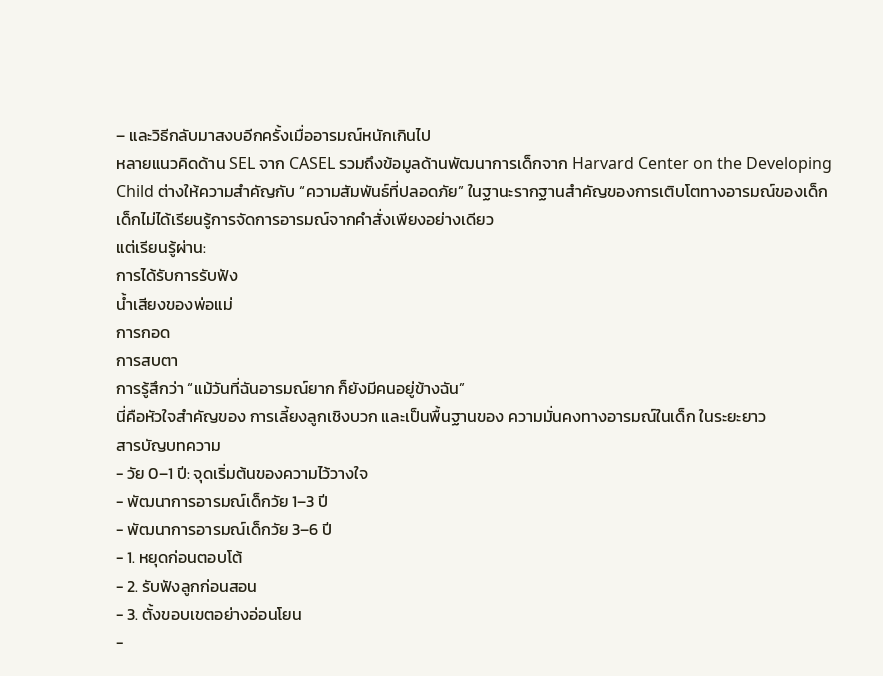– และวิธีกลับมาสงบอีกครั้งเมื่ออารมณ์หนักเกินไป
หลายแนวคิดด้าน SEL จาก CASEL รวมถึงข้อมูลด้านพัฒนาการเด็กจาก Harvard Center on the Developing Child ต่างให้ความสำคัญกับ “ความสัมพันธ์ที่ปลอดภัย” ในฐานะรากฐานสำคัญของการเติบโตทางอารมณ์ของเด็ก
เด็กไม่ได้เรียนรู้การจัดการอารมณ์จากคำสั่งเพียงอย่างเดียว
แต่เรียนรู้ผ่าน:
การได้รับการรับฟัง
น้ำเสียงของพ่อแม่
การกอด
การสบตา
การรู้สึกว่า “แม้วันที่ฉันอารมณ์ยาก ก็ยังมีคนอยู่ข้างฉัน”
นี่คือหัวใจสำคัญของ การเลี้ยงลูกเชิงบวก และเป็นพื้นฐานของ ความมั่นคงทางอารมณ์ในเด็ก ในระยะยาว
สารบัญบทความ
- วัย 0–1 ปี: จุดเริ่มต้นของความไว้วางใจ
- พัฒนาการอารมณ์เด็กวัย 1–3 ปี
- พัฒนาการอารมณ์เด็กวัย 3–6 ปี
- 1. หยุดก่อนตอบโต้
- 2. รับฟังลูกก่อนสอน
- 3. ตั้งขอบเขตอย่างอ่อนโยน
-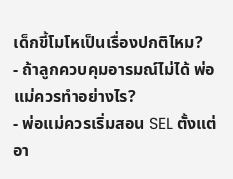เด็กขี้โมโหเป็นเรื่องปกติไหม?
- ถ้าลูกควบคุมอารมณ์ไม่ได้ พ่อแม่ควรทำอย่างไร?
- พ่อแม่ควรเริ่มสอน SEL ตั้งแต่อา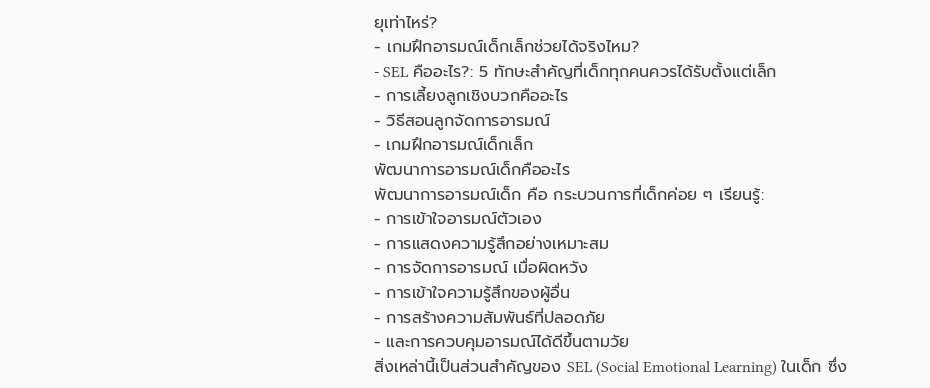ยุเท่าไหร่?
- เกมฝึกอารมณ์เด็กเล็กช่วยได้จริงไหม?
- SEL คืออะไร?: 5 ทักษะสำคัญที่เด็กทุกคนควรได้รับตั้งแต่เล็ก
- การเลี้ยงลูกเชิงบวกคืออะไร
- วิธีสอนลูกจัดการอารมณ์
- เกมฝึกอารมณ์เด็กเล็ก
พัฒนาการอารมณ์เด็กคืออะไร
พัฒนาการอารมณ์เด็ก คือ กระบวนการที่เด็กค่อย ๆ เรียนรู้:
- การเข้าใจอารมณ์ตัวเอง
- การแสดงความรู้สึกอย่างเหมาะสม
- การจัดการอารมณ์ เมื่อผิดหวัง
- การเข้าใจความรู้สึกของผู้อื่น
- การสร้างความสัมพันธ์ที่ปลอดภัย
- และการควบคุมอารมณ์ได้ดีขึ้นตามวัย
สิ่งเหล่านี้เป็นส่วนสำคัญของ SEL (Social Emotional Learning) ในเด็ก ซึ่ง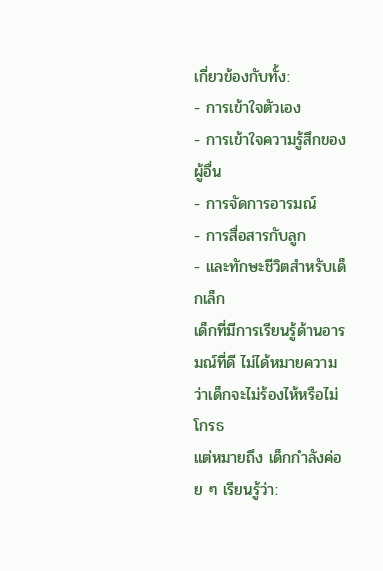เกี่ยวข้องกับทั้ง:
- การเข้าใจตัวเอง
- การเข้าใจความรู้สึกของผู้อื่น
- การจัดการอารมณ์
- การสื่อสารกับลูก
- และทักษะชีวิตสำหรับเด็กเล็ก
เด็กที่มีการเรียนรู้ด้านอารมณ์ที่ดี ไม่ได้หมายความว่าเด็กจะไม่ร้องไห้หรือไม่โกรธ
แต่หมายถึง เด็กกำลังค่อย ๆ เรียนรู้ว่า: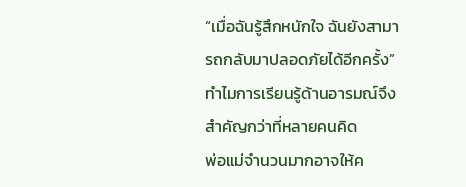“เมื่อฉันรู้สึกหนักใจ ฉันยังสามารถกลับมาปลอดภัยได้อีกครั้ง”
ทำไมการเรียนรู้ด้านอารมณ์จึงสำคัญกว่าที่หลายคนคิด
พ่อแม่จำนวนมากอาจให้ค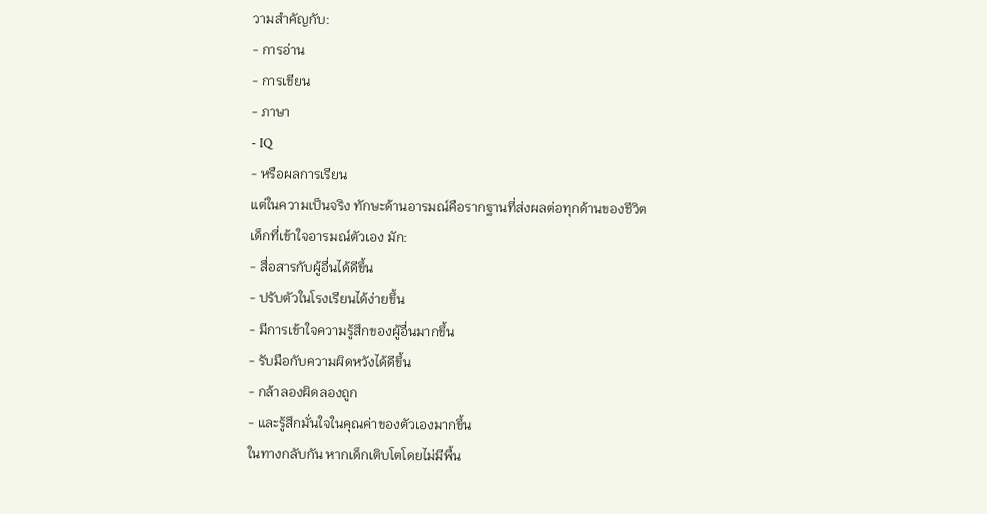วามสำคัญกับ:
- การอ่าน
- การเขียน
- ภาษา
- IQ
- หรือผลการเรียน
แต่ในความเป็นจริง ทักษะด้านอารมณ์คือรากฐานที่ส่งผลต่อทุกด้านของชีวิต
เด็กที่เข้าใจอารมณ์ตัวเอง มัก:
- สื่อสารกับผู้อื่นได้ดีขึ้น
- ปรับตัวในโรงเรียนได้ง่ายขึ้น
- มีการเข้าใจความรู้สึกของผู้อื่นมากขึ้น
- รับมือกับความผิดหวังได้ดีขึ้น
- กล้าลองผิดลองถูก
- และรู้สึกมั่นใจในคุณค่าของตัวเองมากขึ้น
ในทางกลับกัน หากเด็กเติบโตโดยไม่มีพื้น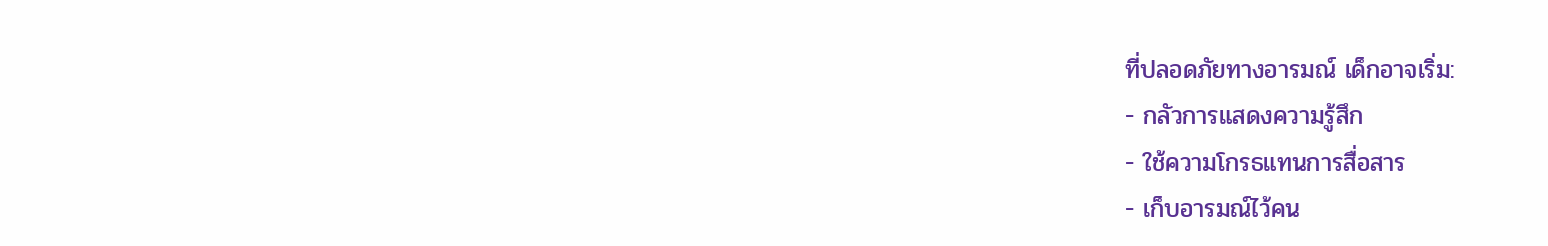ที่ปลอดภัยทางอารมณ์ เด็กอาจเริ่ม:
- กลัวการแสดงความรู้สึก
- ใช้ความโกรธแทนการสื่อสาร
- เก็บอารมณ์ไว้คน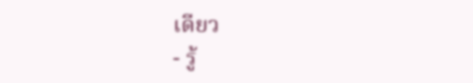เดียว
- รู้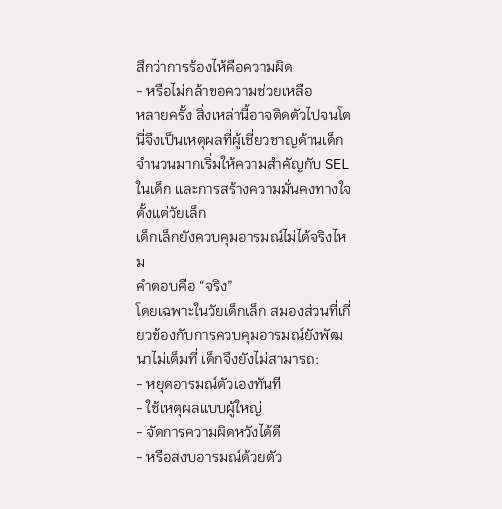สึกว่าการร้องไห้คือความผิด
- หรือไม่กล้าขอความช่วยเหลือ
หลายครั้ง สิ่งเหล่านี้อาจติดตัวไปจนโต
นี่จึงเป็นเหตุผลที่ผู้เชี่ยวชาญด้านเด็กจำนวนมากเริ่มให้ความสำคัญกับ SEL ในเด็ก และการสร้างความมั่นคงทางใจตั้งแต่วัยเล็ก
เด็กเล็กยังควบคุมอารมณ์ไม่ได้จริงไหม
คำตอบคือ “จริง”
โดยเฉพาะในวัยเด็กเล็ก สมองส่วนที่เกี่ยวข้องกับการควบคุมอารมณ์ยังพัฒนาไม่เต็มที่ เด็กจึงยังไม่สามารถ:
- หยุดอารมณ์ตัวเองทันที
- ใช้เหตุผลแบบผู้ใหญ่
- จัดการความผิดหวังได้ดี
- หรือสงบอารมณ์ด้วยตัว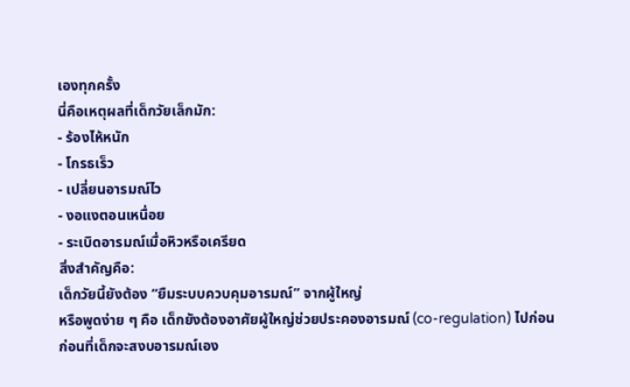เองทุกครั้ง
นี่คือเหตุผลที่เด็กวัยเล็กมัก:
- ร้องไห้หนัก
- โกรธเร็ว
- เปลี่ยนอารมณ์ไว
- งอแงตอนเหนื่อย
- ระเบิดอารมณ์เมื่อหิวหรือเครียด
สิ่งสำคัญคือ:
เด็กวัยนี้ยังต้อง “ยืมระบบควบคุมอารมณ์” จากผู้ใหญ่
หรือพูดง่าย ๆ คือ เด็กยังต้องอาศัยผู้ใหญ่ช่วยประคองอารมณ์ (co-regulation) ไปก่อน
ก่อนที่เด็กจะสงบอารมณ์เอง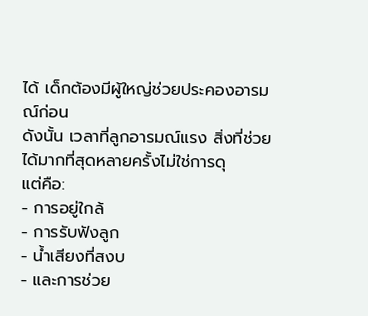ได้ เด็กต้องมีผู้ใหญ่ช่วยประคองอารมณ์ก่อน
ดังนั้น เวลาที่ลูกอารมณ์แรง สิ่งที่ช่วยได้มากที่สุดหลายครั้งไม่ใช่การดุ
แต่คือ:
- การอยู่ใกล้
- การรับฟังลูก
- น้ำเสียงที่สงบ
- และการช่วย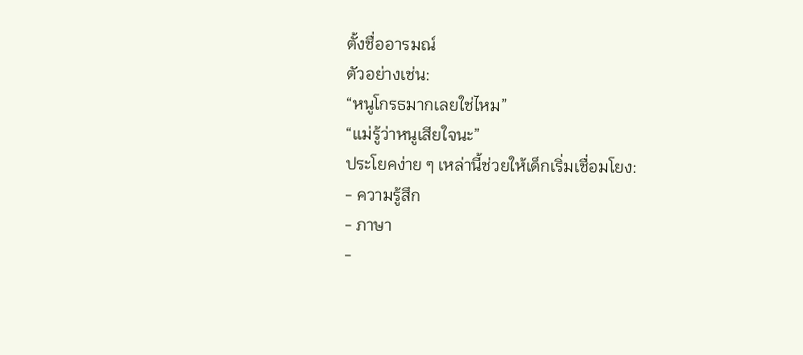ตั้งชื่ออารมณ์
ตัวอย่างเช่น:
“หนูโกรธมากเลยใช่ไหม”
“แม่รู้ว่าหนูเสียใจนะ”
ประโยคง่าย ๆ เหล่านี้ช่วยให้เด็กเริ่มเชื่อมโยง:
- ความรู้สึก
- ภาษา
-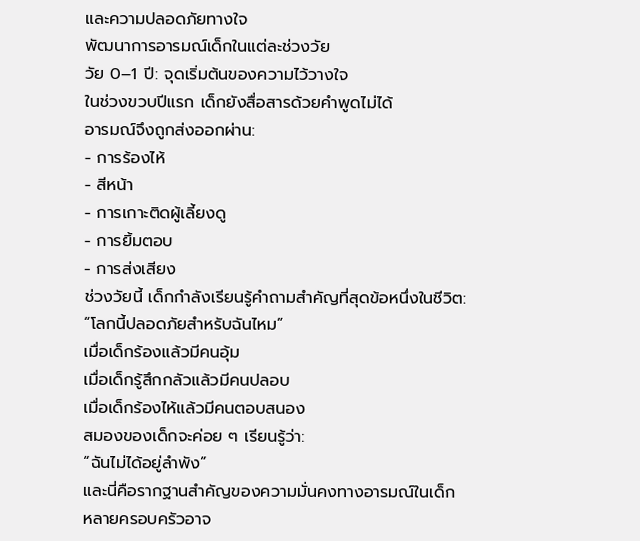และความปลอดภัยทางใจ
พัฒนาการอารมณ์เด็กในแต่ละช่วงวัย
วัย 0–1 ปี: จุดเริ่มต้นของความไว้วางใจ
ในช่วงขวบปีแรก เด็กยังสื่อสารด้วยคำพูดไม่ได้
อารมณ์จึงถูกส่งออกผ่าน:
- การร้องไห้
- สีหน้า
- การเกาะติดผู้เลี้ยงดู
- การยิ้มตอบ
- การส่งเสียง
ช่วงวัยนี้ เด็กกำลังเรียนรู้คำถามสำคัญที่สุดข้อหนึ่งในชีวิต:
“โลกนี้ปลอดภัยสำหรับฉันไหม”
เมื่อเด็กร้องแล้วมีคนอุ้ม
เมื่อเด็กรู้สึกกลัวแล้วมีคนปลอบ
เมื่อเด็กร้องไห้แล้วมีคนตอบสนอง
สมองของเด็กจะค่อย ๆ เรียนรู้ว่า:
“ฉันไม่ได้อยู่ลำพัง”
และนี่คือรากฐานสำคัญของความมั่นคงทางอารมณ์ในเด็ก
หลายครอบครัวอาจ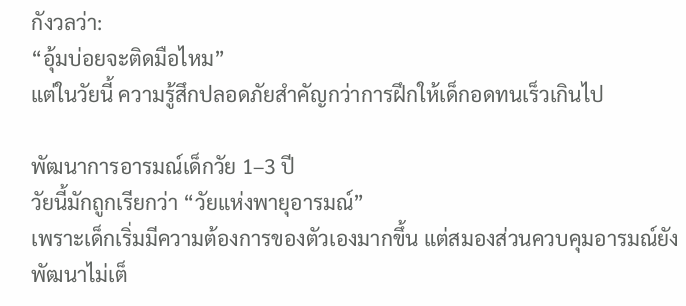กังวลว่า:
“อุ้มบ่อยจะติดมือไหม”
แต่ในวัยนี้ ความรู้สึกปลอดภัยสำคัญกว่าการฝึกให้เด็กอดทนเร็วเกินไป

พัฒนาการอารมณ์เด็กวัย 1–3 ปี
วัยนี้มักถูกเรียกว่า “วัยแห่งพายุอารมณ์”
เพราะเด็กเริ่มมีความต้องการของตัวเองมากขึ้น แต่สมองส่วนควบคุมอารมณ์ยังพัฒนาไม่เต็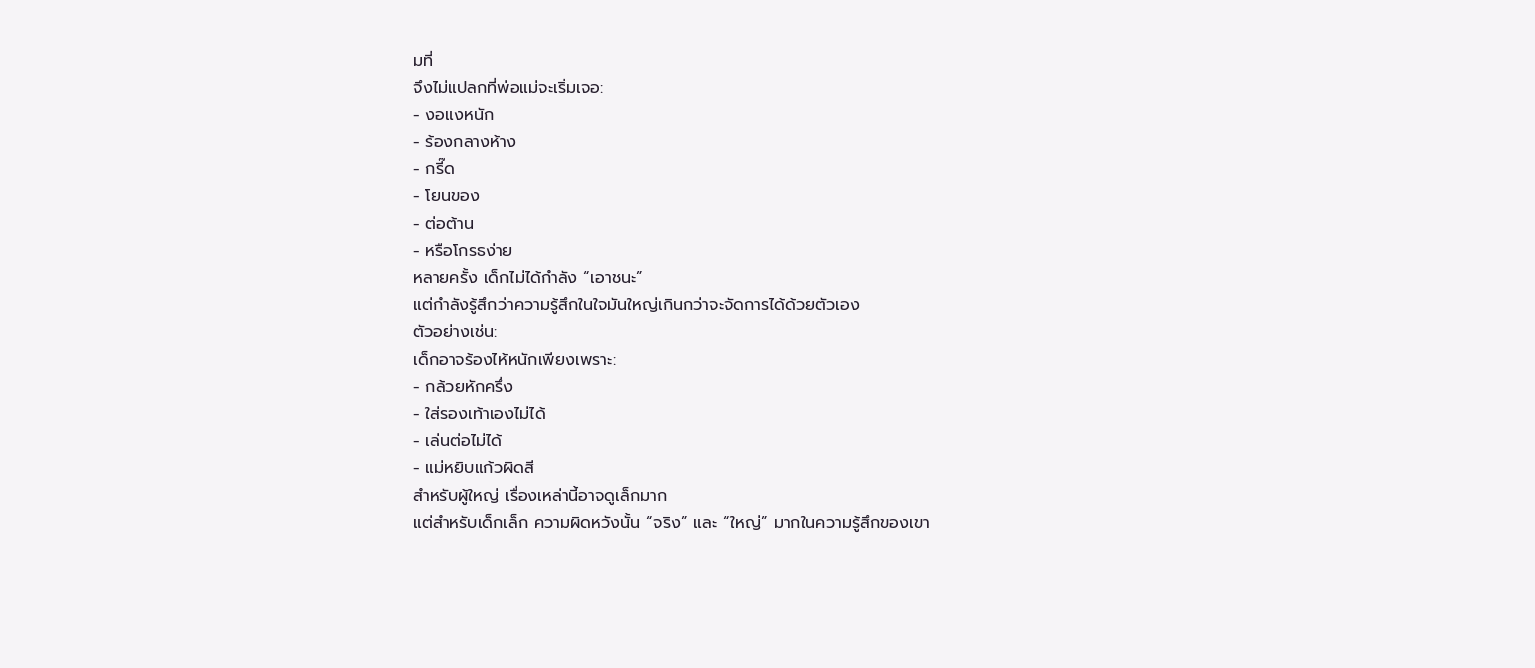มที่
จึงไม่แปลกที่พ่อแม่จะเริ่มเจอ:
- งอแงหนัก
- ร้องกลางห้าง
- กรี๊ด
- โยนของ
- ต่อต้าน
- หรือโกรธง่าย
หลายครั้ง เด็กไม่ได้กำลัง “เอาชนะ”
แต่กำลังรู้สึกว่าความรู้สึกในใจมันใหญ่เกินกว่าจะจัดการได้ด้วยตัวเอง
ตัวอย่างเช่น:
เด็กอาจร้องไห้หนักเพียงเพราะ:
- กล้วยหักครึ่ง
- ใส่รองเท้าเองไม่ได้
- เล่นต่อไม่ได้
- แม่หยิบแก้วผิดสี
สำหรับผู้ใหญ่ เรื่องเหล่านี้อาจดูเล็กมาก
แต่สำหรับเด็กเล็ก ความผิดหวังนั้น “จริง” และ “ใหญ่” มากในความรู้สึกของเขา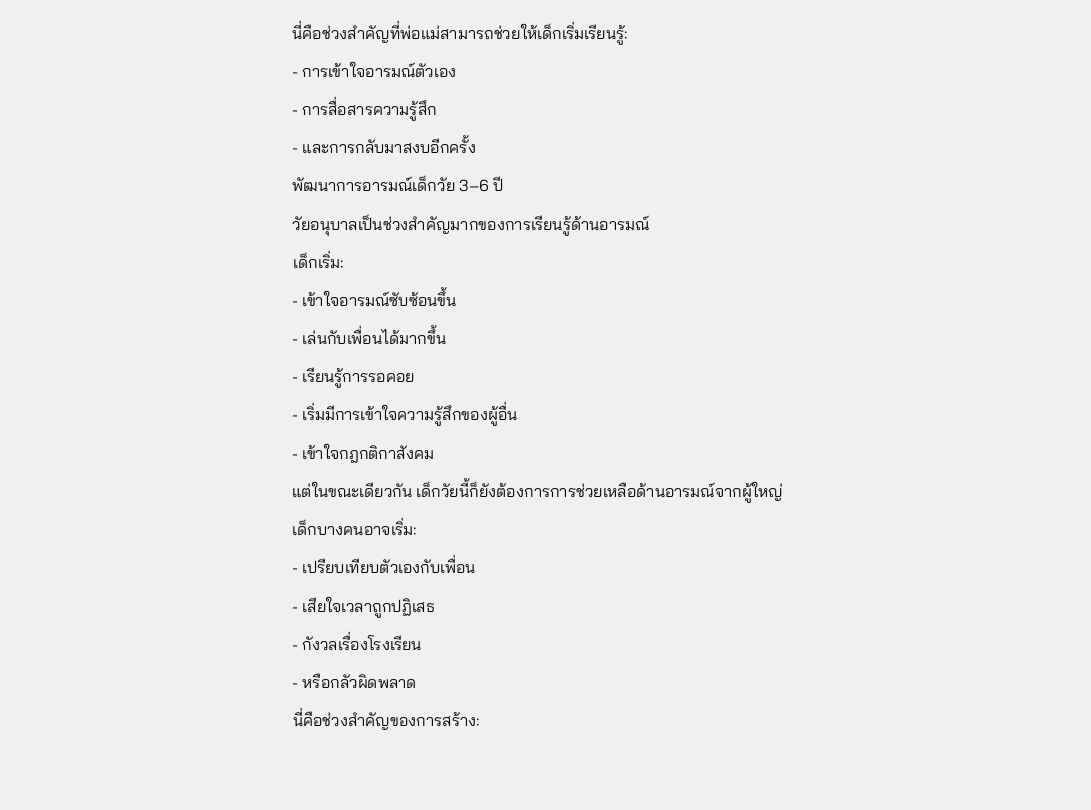นี่คือช่วงสำคัญที่พ่อแม่สามารถช่วยให้เด็กเริ่มเรียนรู้:
- การเข้าใจอารมณ์ตัวเอง
- การสื่อสารความรู้สึก
- และการกลับมาสงบอีกครั้ง
พัฒนาการอารมณ์เด็กวัย 3–6 ปี
วัยอนุบาลเป็นช่วงสำคัญมากของการเรียนรู้ด้านอารมณ์
เด็กเริ่ม:
- เข้าใจอารมณ์ซับซ้อนขึ้น
- เล่นกับเพื่อนได้มากขึ้น
- เรียนรู้การรอคอย
- เริ่มมีการเข้าใจความรู้สึกของผู้อื่น
- เข้าใจกฎกติกาสังคม
แต่ในขณะเดียวกัน เด็กวัยนี้ก็ยังต้องการการช่วยเหลือด้านอารมณ์จากผู้ใหญ่
เด็กบางคนอาจเริ่ม:
- เปรียบเทียบตัวเองกับเพื่อน
- เสียใจเวลาถูกปฏิเสธ
- กังวลเรื่องโรงเรียน
- หรือกลัวผิดพลาด
นี่คือช่วงสำคัญของการสร้าง: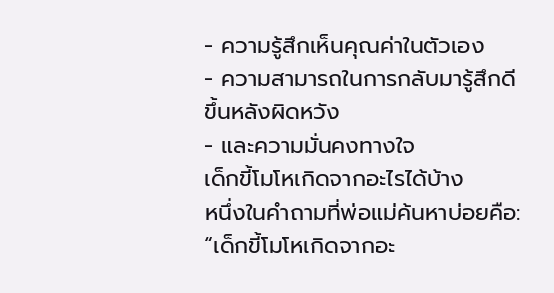- ความรู้สึกเห็นคุณค่าในตัวเอง
- ความสามารถในการกลับมารู้สึกดีขึ้นหลังผิดหวัง
- และความมั่นคงทางใจ
เด็กขี้โมโหเกิดจากอะไรได้บ้าง
หนึ่งในคำถามที่พ่อแม่ค้นหาบ่อยคือ:
“เด็กขี้โมโหเกิดจากอะ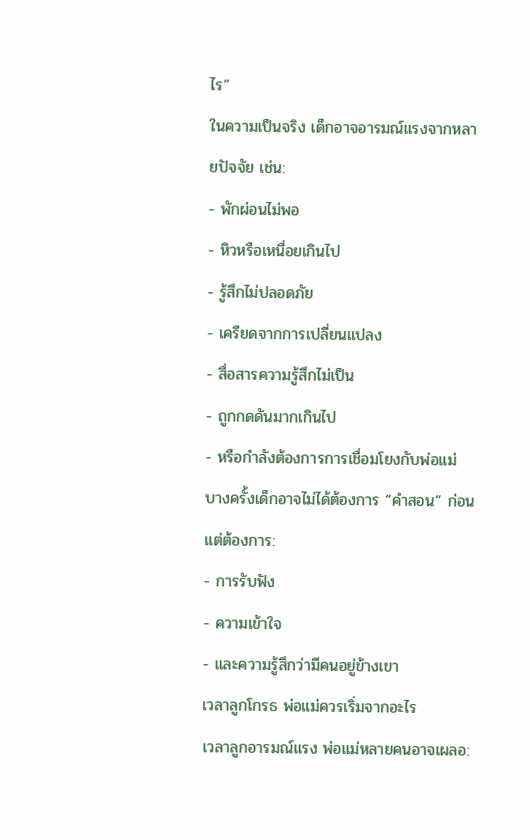ไร”
ในความเป็นจริง เด็กอาจอารมณ์แรงจากหลายปัจจัย เช่น:
- พักผ่อนไม่พอ
- หิวหรือเหนื่อยเกินไป
- รู้สึกไม่ปลอดภัย
- เครียดจากการเปลี่ยนแปลง
- สื่อสารความรู้สึกไม่เป็น
- ถูกกดดันมากเกินไป
- หรือกำลังต้องการการเชื่อมโยงกับพ่อแม่
บางครั้งเด็กอาจไม่ได้ต้องการ “คำสอน” ก่อน
แต่ต้องการ:
- การรับฟัง
- ความเข้าใจ
- และความรู้สึกว่ามีคนอยู่ข้างเขา
เวลาลูกโกรธ พ่อแม่ควรเริ่มจากอะไร
เวลาลูกอารมณ์แรง พ่อแม่หลายคนอาจเผลอ: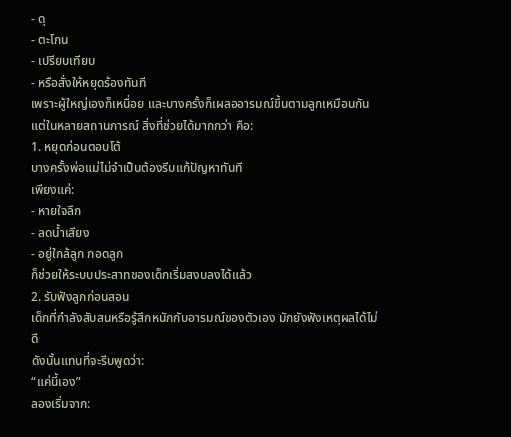- ดุ
- ตะโกน
- เปรียบเทียบ
- หรือสั่งให้หยุดร้องทันที
เพราะผู้ใหญ่เองก็เหนื่อย และบางครั้งก็เผลออารมณ์ขึ้นตามลูกเหมือนกัน
แต่ในหลายสถานการณ์ สิ่งที่ช่วยได้มากกว่า คือ:
1. หยุดก่อนตอบโต้
บางครั้งพ่อแม่ไม่จำเป็นต้องรีบแก้ปัญหาทันที
เพียงแค่:
- หายใจลึก
- ลดน้ำเสียง
- อยู่ใกล้ลูก กอดลูก
ก็ช่วยให้ระบบประสาทของเด็กเริ่มสงบลงได้แล้ว
2. รับฟังลูกก่อนสอน
เด็กที่กำลังสับสนหรือรู้สึกหนักกับอารมณ์ของตัวเอง มักยังฟังเหตุผลได้ไม่ดี
ดังนั้นแทนที่จะรีบพูดว่า:
“แค่นี้เอง”
ลองเริ่มจาก: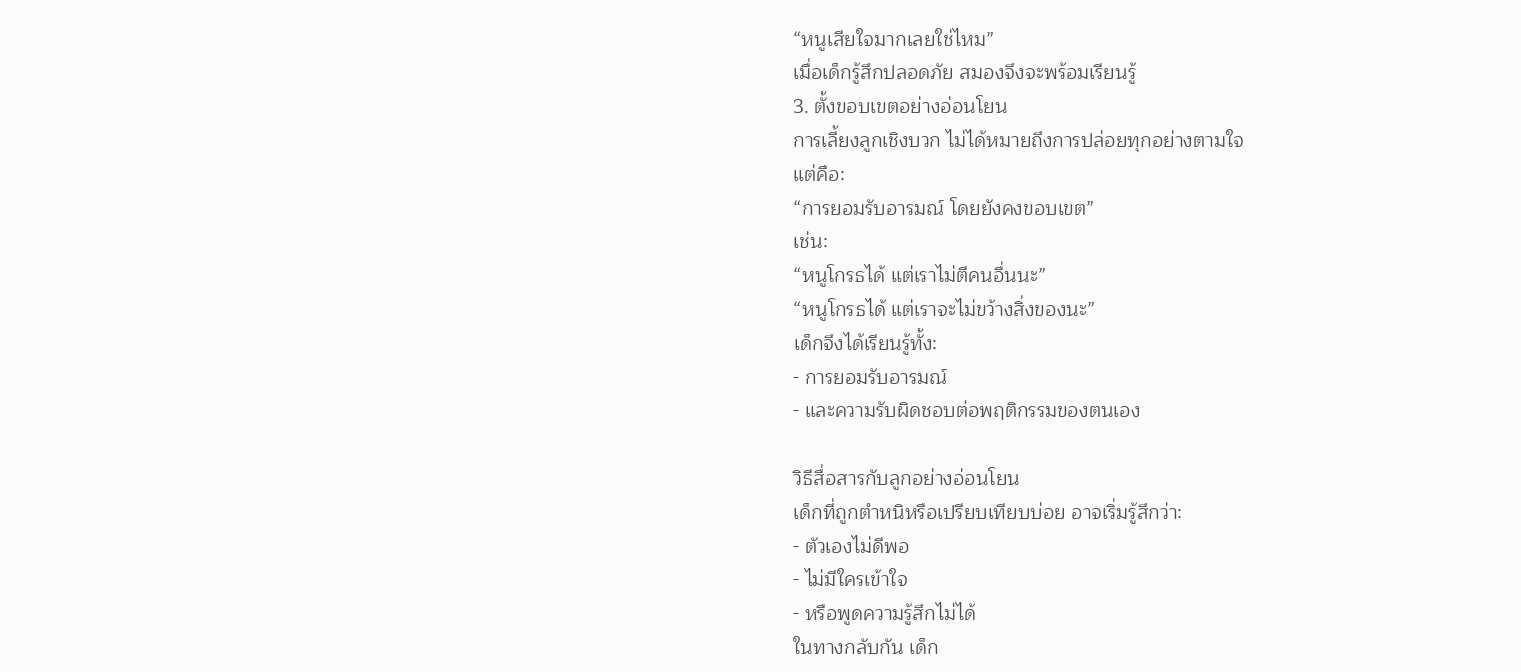“หนูเสียใจมากเลยใช่ไหม”
เมื่อเด็กรู้สึกปลอดภัย สมองจึงจะพร้อมเรียนรู้
3. ตั้งขอบเขตอย่างอ่อนโยน
การเลี้ยงลูกเชิงบวก ไม่ได้หมายถึงการปล่อยทุกอย่างตามใจ
แต่คือ:
“การยอมรับอารมณ์ โดยยังคงขอบเขต”
เช่น:
“หนูโกรธได้ แต่เราไม่ตีคนอื่นนะ”
“หนูโกรธได้ แต่เราจะไม่ขว้างสิ่งของนะ”
เด็กจึงได้เรียนรู้ทั้ง:
- การยอมรับอารมณ์
- และความรับผิดชอบต่อพฤติกรรมของตนเอง

วิธีสื่อสารกับลูกอย่างอ่อนโยน
เด็กที่ถูกตำหนิหรือเปรียบเทียบบ่อย อาจเริ่มรู้สึกว่า:
- ตัวเองไม่ดีพอ
- ไม่มีใครเข้าใจ
- หรือพูดความรู้สึกไม่ได้
ในทางกลับกัน เด็ก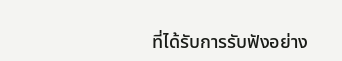ที่ได้รับการรับฟังอย่าง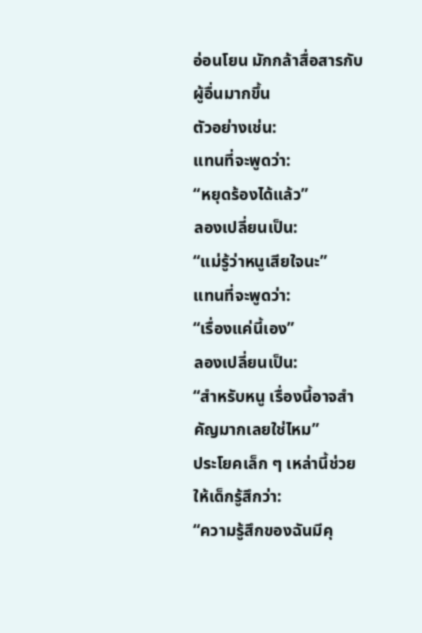อ่อนโยน มักกล้าสื่อสารกับผู้อื่นมากขึ้น
ตัวอย่างเช่น:
แทนที่จะพูดว่า:
“หยุดร้องได้แล้ว”
ลองเปลี่ยนเป็น:
“แม่รู้ว่าหนูเสียใจนะ”
แทนที่จะพูดว่า:
“เรื่องแค่นี้เอง”
ลองเปลี่ยนเป็น:
“สำหรับหนู เรื่องนี้อาจสำคัญมากเลยใช่ไหม”
ประโยคเล็ก ๆ เหล่านี้ช่วยให้เด็กรู้สึกว่า:
“ความรู้สึกของฉันมีคุ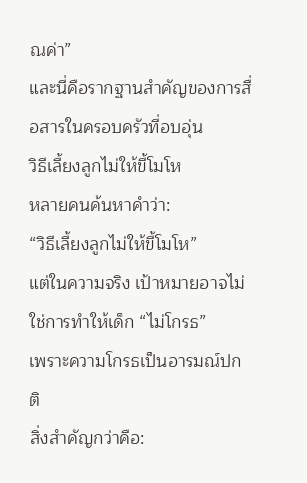ณค่า”
และนี่คือรากฐานสำคัญของการสื่อสารในครอบครัวที่อบอุ่น
วิธีเลี้ยงลูกไม่ให้ขี้โมโห
หลายคนค้นหาคำว่า:
“วิธีเลี้ยงลูกไม่ให้ขี้โมโห”
แต่ในความจริง เป้าหมายอาจไม่ใช่การทำให้เด็ก “ไม่โกรธ”
เพราะความโกรธเป็นอารมณ์ปกติ
สิ่งสำคัญกว่าคือ: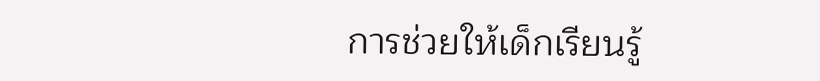การช่วยให้เด็กเรียนรู้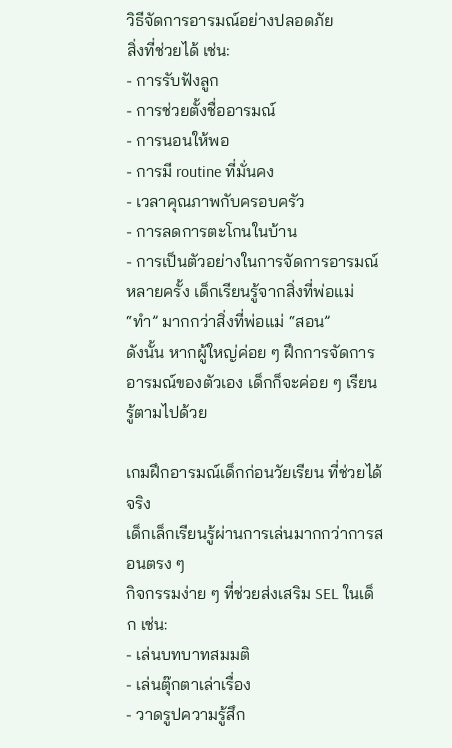วิธีจัดการอารมณ์อย่างปลอดภัย
สิ่งที่ช่วยได้ เช่น:
- การรับฟังลูก
- การช่วยตั้งชื่ออารมณ์
- การนอนให้พอ
- การมี routine ที่มั่นคง
- เวลาคุณภาพกับครอบครัว
- การลดการตะโกนในบ้าน
- การเป็นตัวอย่างในการจัดการอารมณ์
หลายครั้ง เด็กเรียนรู้จากสิ่งที่พ่อแม่ “ทำ” มากกว่าสิ่งที่พ่อแม่ “สอน”
ดังนั้น หากผู้ใหญ่ค่อย ๆ ฝึกการจัดการอารมณ์ของตัวเอง เด็กก็จะค่อย ๆ เรียนรู้ตามไปด้วย

เกมฝึกอารมณ์เด็กก่อนวัยเรียน ที่ช่วยได้จริง
เด็กเล็กเรียนรู้ผ่านการเล่นมากกว่าการสอนตรง ๆ
กิจกรรมง่าย ๆ ที่ช่วยส่งเสริม SEL ในเด็ก เช่น:
- เล่นบทบาทสมมติ
- เล่นตุ๊กตาเล่าเรื่อง
- วาดรูปความรู้สึก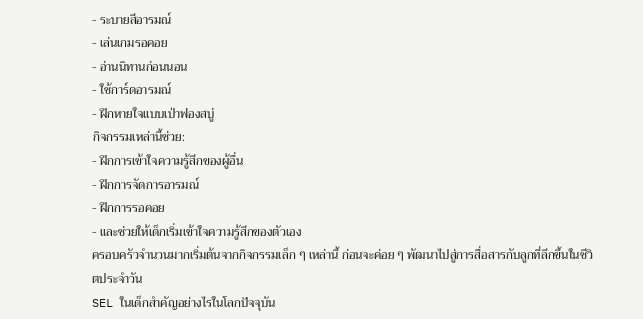- ระบายสีอารมณ์
- เล่นเกมรอคอย
- อ่านนิทานก่อนนอน
- ใช้การ์ดอารมณ์
- ฝึกหายใจแบบเป่าฟองสบู่
กิจกรรมเหล่านี้ช่วย:
- ฝึกการเข้าใจความรู้สึกของผู้อื่น
- ฝึกการจัดการอารมณ์
- ฝึกการรอคอย
- และช่วยให้เด็กเริ่มเข้าใจความรู้สึกของตัวเอง
ครอบครัวจำนวนมากเริ่มต้นจากกิจกรรมเล็ก ๆ เหล่านี้ ก่อนจะค่อย ๆ พัฒนาไปสู่การสื่อสารกับลูกที่ลึกขึ้นในชีวิตประจำวัน
SEL ในเด็กสำคัญอย่างไรในโลกปัจจุบัน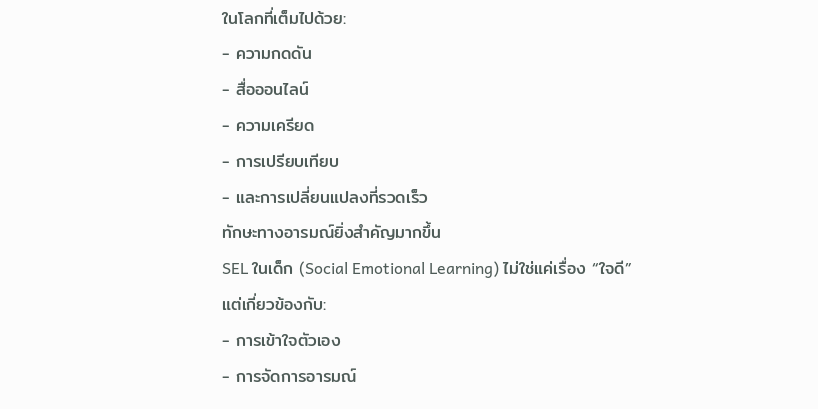ในโลกที่เต็มไปด้วย:
- ความกดดัน
- สื่อออนไลน์
- ความเครียด
- การเปรียบเทียบ
- และการเปลี่ยนแปลงที่รวดเร็ว
ทักษะทางอารมณ์ยิ่งสำคัญมากขึ้น
SEL ในเด็ก (Social Emotional Learning) ไม่ใช่แค่เรื่อง “ใจดี”
แต่เกี่ยวข้องกับ:
- การเข้าใจตัวเอง
- การจัดการอารมณ์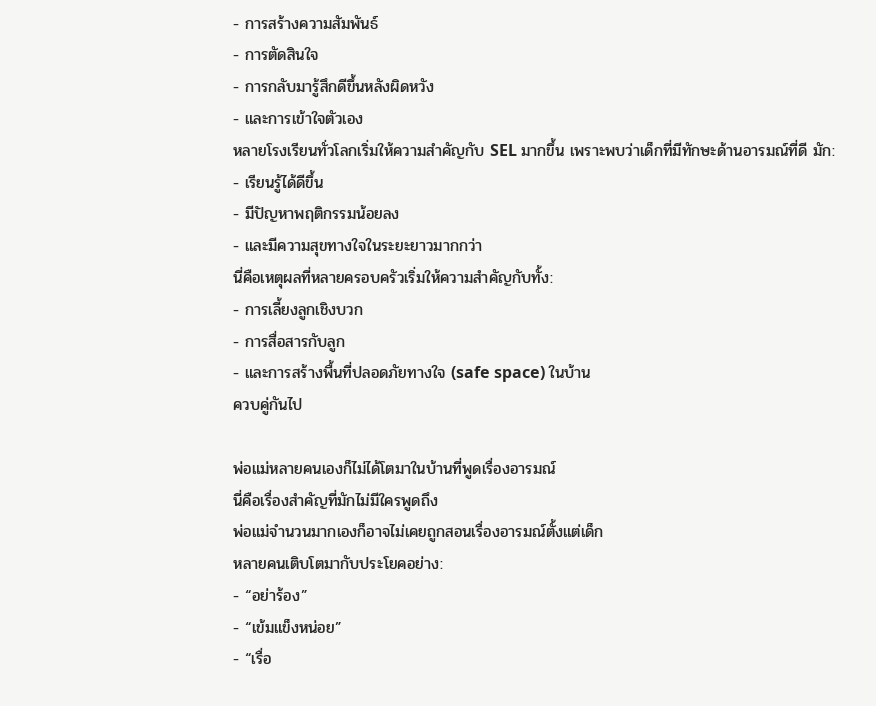- การสร้างความสัมพันธ์
- การตัดสินใจ
- การกลับมารู้สึกดีขึ้นหลังผิดหวัง
- และการเข้าใจตัวเอง
หลายโรงเรียนทั่วโลกเริ่มให้ความสำคัญกับ SEL มากขึ้น เพราะพบว่าเด็กที่มีทักษะด้านอารมณ์ที่ดี มัก:
- เรียนรู้ได้ดีขึ้น
- มีปัญหาพฤติกรรมน้อยลง
- และมีความสุขทางใจในระยะยาวมากกว่า
นี่คือเหตุผลที่หลายครอบครัวเริ่มให้ความสำคัญกับทั้ง:
- การเลี้ยงลูกเชิงบวก
- การสื่อสารกับลูก
- และการสร้างพื้นที่ปลอดภัยทางใจ (safe space) ในบ้าน
ควบคู่กันไป

พ่อแม่หลายคนเองก็ไม่ได้โตมาในบ้านที่พูดเรื่องอารมณ์
นี่คือเรื่องสำคัญที่มักไม่มีใครพูดถึง
พ่อแม่จำนวนมากเองก็อาจไม่เคยถูกสอนเรื่องอารมณ์ตั้งแต่เด็ก
หลายคนเติบโตมากับประโยคอย่าง:
- “อย่าร้อง”
- “เข้มแข็งหน่อย”
- “เรื่อ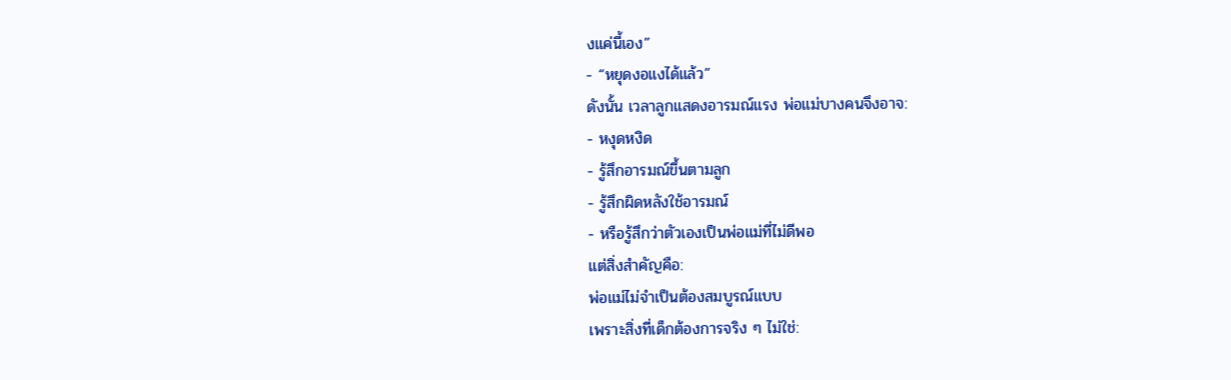งแค่นี้เอง”
- “หยุดงอแงได้แล้ว”
ดังนั้น เวลาลูกแสดงอารมณ์แรง พ่อแม่บางคนจึงอาจ:
- หงุดหงิด
- รู้สึกอารมณ์ขึ้นตามลูก
- รู้สึกผิดหลังใช้อารมณ์
- หรือรู้สึกว่าตัวเองเป็นพ่อแม่ที่ไม่ดีพอ
แต่สิ่งสำคัญคือ:
พ่อแม่ไม่จำเป็นต้องสมบูรณ์แบบ
เพราะสิ่งที่เด็กต้องการจริง ๆ ไม่ใช่: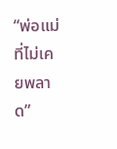“พ่อแม่ที่ไม่เคยพลาด”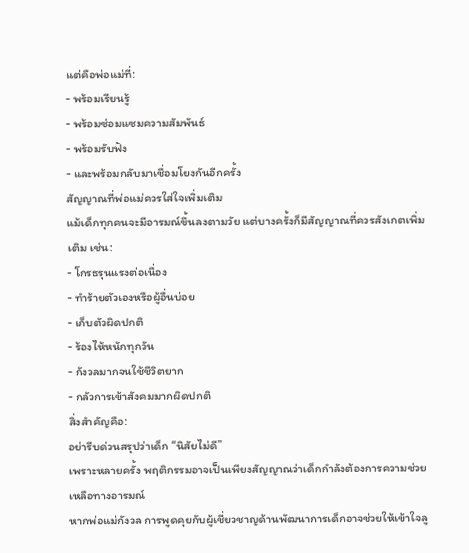แต่คือพ่อแม่ที่:
- พร้อมเรียนรู้
- พร้อมซ่อมแซมความสัมพันธ์
- พร้อมรับฟัง
- และพร้อมกลับมาเชื่อมโยงกันอีกครั้ง
สัญญาณที่พ่อแม่ควรใส่ใจเพิ่มเติม
แม้เด็กทุกคนจะมีอารมณ์ขึ้นลงตามวัย แต่บางครั้งก็มีสัญญาณที่ควรสังเกตเพิ่มเติม เช่น:
- โกรธรุนแรงต่อเนื่อง
- ทำร้ายตัวเองหรือผู้อื่นบ่อย
- เก็บตัวผิดปกติ
- ร้องไห้หนักทุกวัน
- กังวลมากจนใช้ชีวิตยาก
- กลัวการเข้าสังคมมากผิดปกติ
สิ่งสำคัญคือ:
อย่ารีบด่วนสรุปว่าเด็ก “นิสัยไม่ดี”
เพราะหลายครั้ง พฤติกรรมอาจเป็นเพียงสัญญาณว่าเด็กกำลังต้องการความช่วยเหลือทางอารมณ์
หากพ่อแม่กังวล การพูดคุยกับผู้เชี่ยวชาญด้านพัฒนาการเด็กอาจช่วยให้เข้าใจลู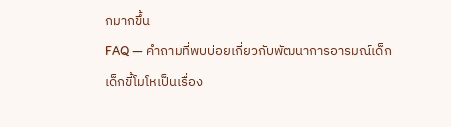กมากขึ้น
FAQ — คำถามที่พบบ่อยเกี่ยวกับพัฒนาการอารมณ์เด็ก
เด็กขี้โมโหเป็นเรื่อง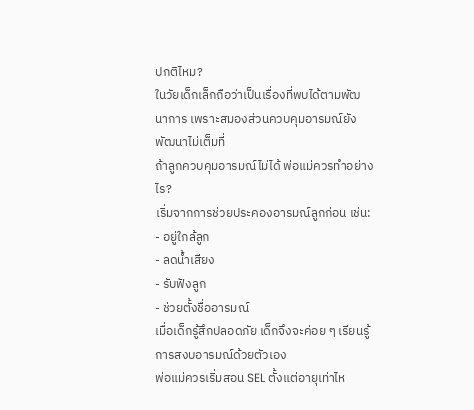ปกติไหม?
ในวัยเด็กเล็กถือว่าเป็นเรื่องที่พบได้ตามพัฒนาการ เพราะสมองส่วนควบคุมอารมณ์ยังพัฒนาไม่เต็มที่
ถ้าลูกควบคุมอารมณ์ไม่ได้ พ่อแม่ควรทำอย่างไร?
เริ่มจากการช่วยประคองอารมณ์ลูกก่อน เช่น:
- อยู่ใกล้ลูก
- ลดน้ำเสียง
- รับฟังลูก
- ช่วยตั้งชื่ออารมณ์
เมื่อเด็กรู้สึกปลอดภัย เด็กจึงจะค่อย ๆ เรียนรู้การสงบอารมณ์ด้วยตัวเอง
พ่อแม่ควรเริ่มสอน SEL ตั้งแต่อายุเท่าไห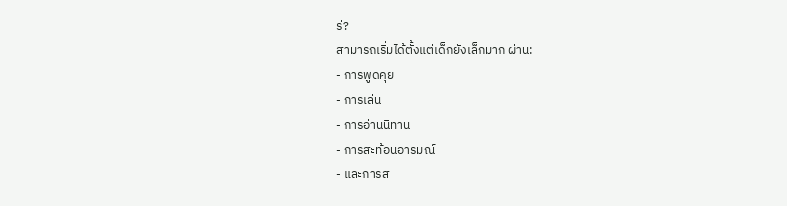ร่?
สามารถเริ่มได้ตั้งแต่เด็กยังเล็กมาก ผ่าน:
- การพูดคุย
- การเล่น
- การอ่านนิทาน
- การสะท้อนอารมณ์
- และการส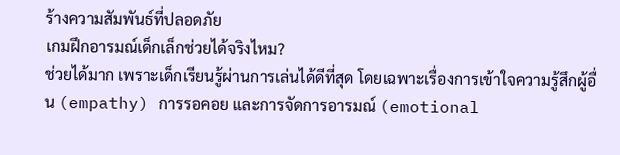ร้างความสัมพันธ์ที่ปลอดภัย
เกมฝึกอารมณ์เด็กเล็กช่วยได้จริงไหม?
ช่วยได้มาก เพราะเด็กเรียนรู้ผ่านการเล่นได้ดีที่สุด โดยเฉพาะเรื่องการเข้าใจความรู้สึกผู้อื่น (empathy) การรอคอย และการจัดการอารมณ์ (emotional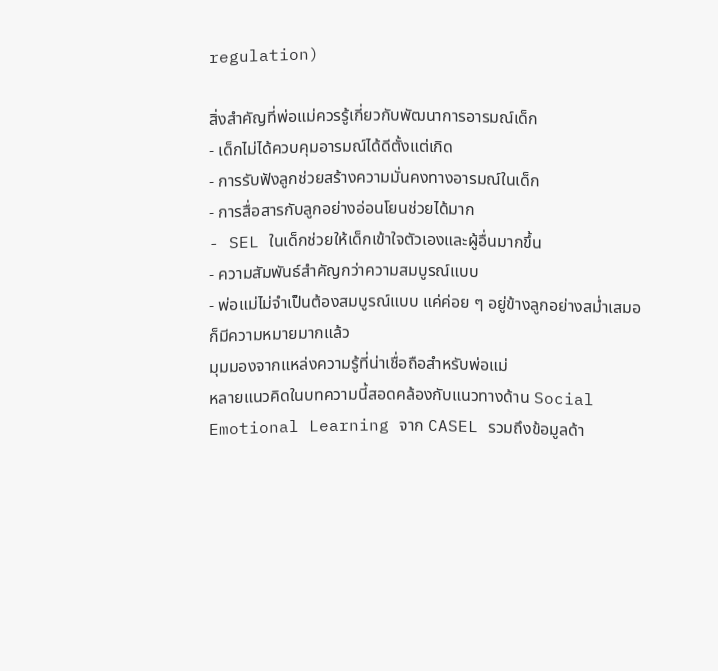regulation)

สิ่งสำคัญที่พ่อแม่ควรรู้เกี่ยวกับพัฒนาการอารมณ์เด็ก
- เด็กไม่ได้ควบคุมอารมณ์ได้ดีตั้งแต่เกิด
- การรับฟังลูกช่วยสร้างความมั่นคงทางอารมณ์ในเด็ก
- การสื่อสารกับลูกอย่างอ่อนโยนช่วยได้มาก
- SEL ในเด็กช่วยให้เด็กเข้าใจตัวเองและผู้อื่นมากขึ้น
- ความสัมพันธ์สำคัญกว่าความสมบูรณ์แบบ
- พ่อแม่ไม่จำเป็นต้องสมบูรณ์แบบ แค่ค่อย ๆ อยู่ข้างลูกอย่างสม่ำเสมอก็มีความหมายมากแล้ว
มุมมองจากแหล่งความรู้ที่น่าเชื่อถือสำหรับพ่อแม่
หลายแนวคิดในบทความนี้สอดคล้องกับแนวทางด้าน Social Emotional Learning จาก CASEL รวมถึงข้อมูลด้า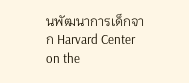นพัฒนาการเด็กจาก Harvard Center on the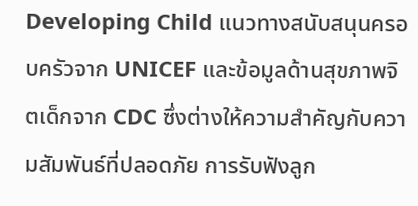Developing Child แนวทางสนับสนุนครอบครัวจาก UNICEF และข้อมูลด้านสุขภาพจิตเด็กจาก CDC ซึ่งต่างให้ความสำคัญกับความสัมพันธ์ที่ปลอดภัย การรับฟังลูก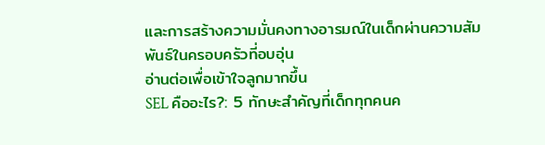และการสร้างความมั่นคงทางอารมณ์ในเด็กผ่านความสัมพันธ์ในครอบครัวที่อบอุ่น
อ่านต่อเพื่อเข้าใจลูกมากขึ้น
SEL คืออะไร?: 5 ทักษะสำคัญที่เด็กทุกคนค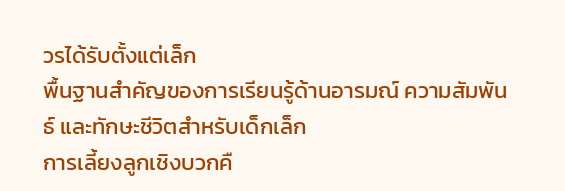วรได้รับตั้งแต่เล็ก
พื้นฐานสำคัญของการเรียนรู้ด้านอารมณ์ ความสัมพันธ์ และทักษะชีวิตสำหรับเด็กเล็ก
การเลี้ยงลูกเชิงบวกคื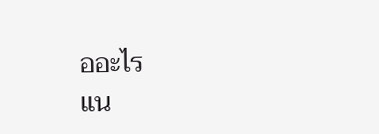ออะไร
แน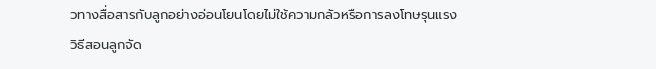วทางสื่อสารกับลูกอย่างอ่อนโยนโดยไม่ใช้ความกลัวหรือการลงโทษรุนแรง
วิธีสอนลูกจัด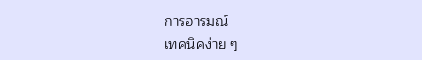การอารมณ์
เทคนิคง่าย ๆ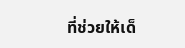ที่ช่วยให้เด็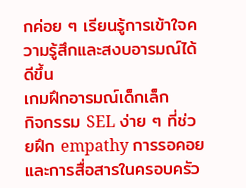กค่อย ๆ เรียนรู้การเข้าใจความรู้สึกและสงบอารมณ์ได้ดีขึ้น
เกมฝึกอารมณ์เด็กเล็ก
กิจกรรม SEL ง่าย ๆ ที่ช่วยฝึก empathy การรอคอย และการสื่อสารในครอบครัว